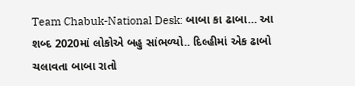Team Chabuk-National Desk: બાબા કા ઢાબા… આ શબ્દ 2020માં લોકોએ બહુ સાંભળ્યો.. દિલ્હીમાં એક ઢાબો ચલાવતા બાબા રાતો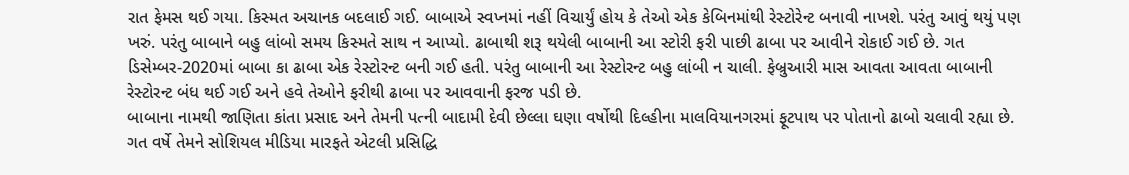રાત ફેમસ થઈ ગયા. કિસ્મત અચાનક બદલાઈ ગઈ. બાબાએ સ્વપ્નમાં નહીં વિચાર્યું હોય કે તેઓ એક કેબિનમાંથી રેસ્ટોરેન્ટ બનાવી નાખશે. પરંતુ આવું થયું પણ ખરું. પરંતુ બાબાને બહુ લાંબો સમય કિસ્મતે સાથ ન આપ્યો. ઢાબાથી શરૂ થયેલી બાબાની આ સ્ટોરી ફરી પાછી ઢાબા પર આવીને રોકાઈ ગઈ છે. ગત ડિસેમ્બર-2020માં બાબા કા ઢાબા એક રેસ્ટોરન્ટ બની ગઈ હતી. પરંતુ બાબાની આ રેસ્ટોરન્ટ બહુ લાંબી ન ચાલી. ફેબ્રુઆરી માસ આવતા આવતા બાબાની રેસ્ટોરન્ટ બંધ થઈ ગઈ અને હવે તેઓને ફરીથી ઢાબા પર આવવાની ફરજ પડી છે.
બાબાના નામથી જાણિતા કાંતા પ્રસાદ અને તેમની પત્ની બાદામી દેવી છેલ્લા ઘણા વર્ષોથી દિલ્હીના માલવિયાનગરમાં ફૂટપાથ પર પોતાનો ઢાબો ચલાવી રહ્યા છે. ગત વર્ષે તેમને સોશિયલ મીડિયા મારફતે એટલી પ્રસિદ્ધિ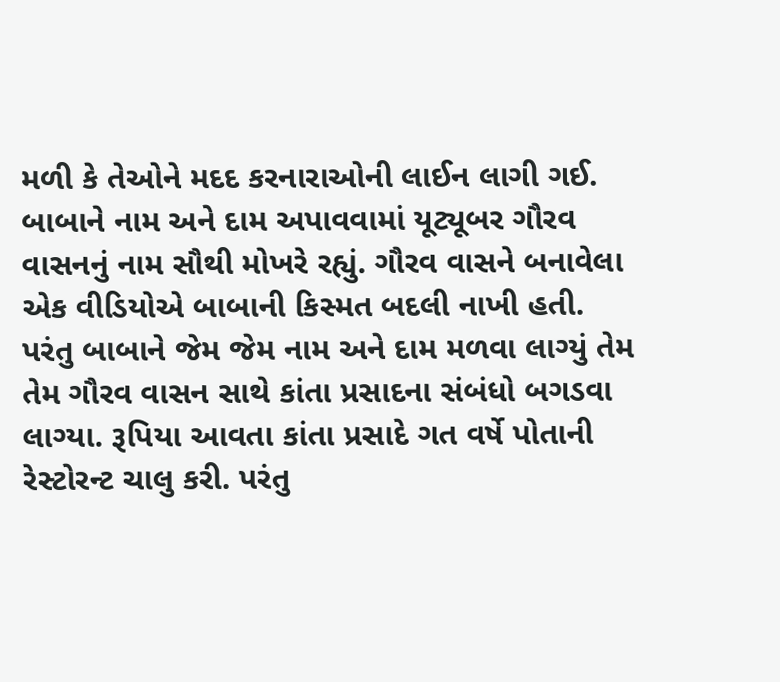મળી કે તેઓને મદદ કરનારાઓની લાઈન લાગી ગઈ. બાબાને નામ અને દામ અપાવવામાં યૂટ્યૂબર ગૌરવ વાસનનું નામ સૌથી મોખરે રહ્યું. ગૌરવ વાસને બનાવેલા એક વીડિયોએ બાબાની કિસ્મત બદલી નાખી હતી.
પરંતુ બાબાને જેમ જેમ નામ અને દામ મળવા લાગ્યું તેમ તેમ ગૌરવ વાસન સાથે કાંતા પ્રસાદના સંબંધો બગડવા લાગ્યા. રૂપિયા આવતા કાંતા પ્રસાદે ગત વર્ષે પોતાની રેસ્ટોરન્ટ ચાલુ કરી. પરંતુ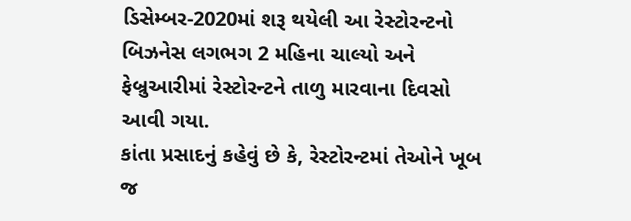ડિસેમ્બર-2020માં શરૂ થયેલી આ રેસ્ટોરન્ટનો બિઝનેસ લગભગ 2 મહિના ચાલ્યો અને ફેબ્રુઆરીમાં રેસ્ટોરન્ટને તાળુ મારવાના દિવસો આવી ગયા.
કાંતા પ્રસાદનું કહેવું છે કે, રેસ્ટોરન્ટમાં તેઓને ખૂબ જ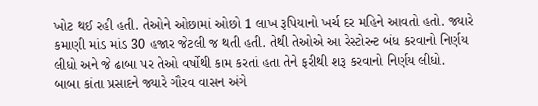ખોટ થઈ રહી હતી. તેઓને ઓછામાં ઓછો 1 લાખ રૂપિયાનો ખર્ચ દર મહિને આવતો હતો. જ્યારે કમાણી માંડ માંડ 30 હજાર જેટલી જ થતી હતી. તેથી તેઓએ આ રેસ્ટોરન્ટ બંધ કરવાનો નિર્ણય લીધો અને જે ઢાબા પર તેઓ વર્ષોથી કામ કરતાં હતા તેને ફરીથી શરૂ કરવાનો નિર્ણય લીધો.
બાબા કાંતા પ્રસાદને જ્યારે ગૌરવ વાસન અંગે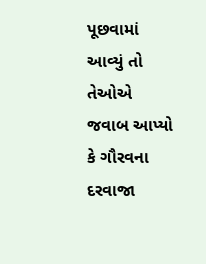પૂછવામાં આવ્યું તો તેઓએ જવાબ આપ્યો કે ગૌરવના દરવાજા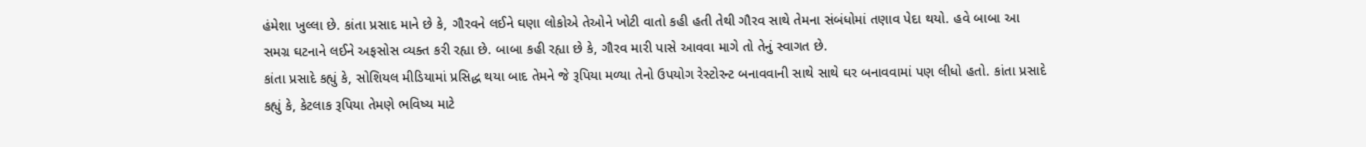હંમેશા ખુલ્લા છે. કાંતા પ્રસાદ માને છે કે, ગૌરવને લઈને ઘણા લોકોએ તેઓને ખોટી વાતો કહી હતી તેથી ગૌરવ સાથે તેમના સંબંધોમાં તણાવ પેદા થયો. હવે બાબા આ સમગ્ર ઘટનાને લઈને અફસોસ વ્યક્ત કરી રહ્યા છે. બાબા કહી રહ્યા છે કે, ગૌરવ મારી પાસે આવવા માગે તો તેનું સ્વાગત છે.
કાંતા પ્રસાદે કહ્યું કે, સોશિયલ મીડિયામાં પ્રસિદ્ધ થયા બાદ તેમને જે રૂપિયા મળ્યા તેનો ઉપયોગ રેસ્ટોરન્ટ બનાવવાની સાથે સાથે ઘર બનાવવામાં પણ લીધો હતો. કાંતા પ્રસાદે કહ્યું કે, કેટલાક રૂપિયા તેમણે ભવિષ્ય માટે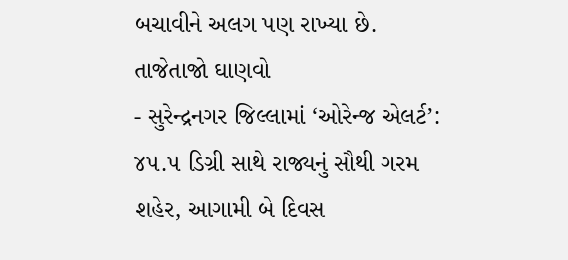બચાવીને અલગ પણ રાખ્યા છે.
તાજેતાજો ઘાણવો
- સુરેન્દ્રનગર જિલ્લામાં ‘ઓરેન્જ એલર્ટ’: ૪૫.૫ ડિગ્રી સાથે રાજ્યનું સૌથી ગરમ શહેર, આગામી બે દિવસ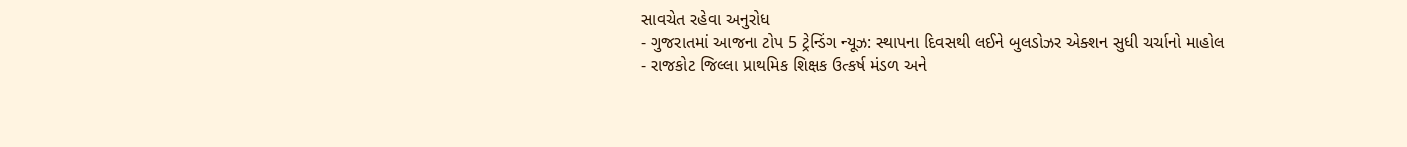સાવચેત રહેવા અનુરોધ
- ગુજરાતમાં આજના ટોપ 5 ટ્રેન્ડિંગ ન્યૂઝ: સ્થાપના દિવસથી લઈને બુલડોઝર એક્શન સુધી ચર્ચાનો માહોલ
- રાજકોટ જિલ્લા પ્રાથમિક શિક્ષક ઉત્કર્ષ મંડળ અને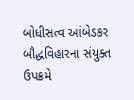બોધીસત્વ આંબેડકર બૌદ્ધવિહારના સંયુક્ત ઉપક્રમે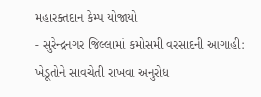મહારક્તદાન કેમ્પ યોજાયો
- સુરેન્દ્રનગર જિલ્લામાં કમોસમી વરસાદની આગાહી: ખેડૂતોને સાવચેતી રાખવા અનુરોધ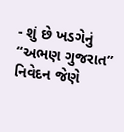- શું છે ખડગેનું “અભણ ગુજરાત” નિવેદન જેણે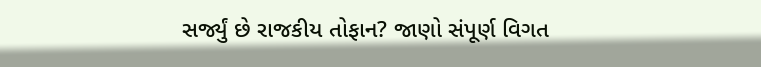સર્જ્યું છે રાજકીય તોફાન? જાણો સંપૂર્ણ વિગત